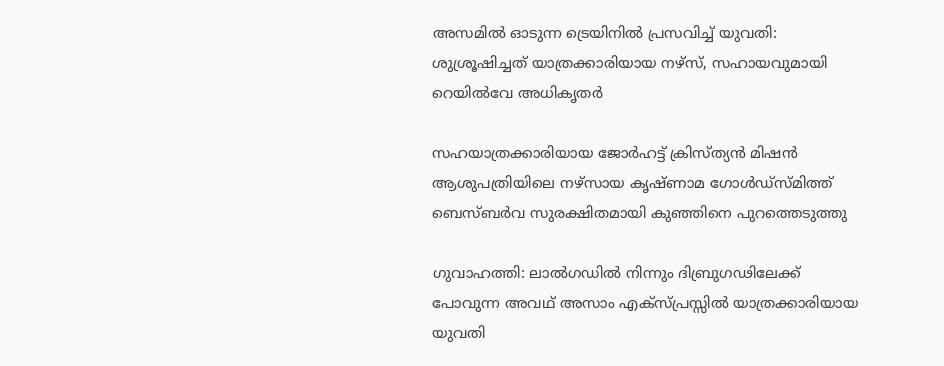അസമില്‍ ഓടുന്ന ട്രെയിനില്‍ പ്രസവിച്ച് യുവതി: ശുശ്രൂഷിച്ചത് യാത്രക്കാരിയായ നഴ്‌സ്, സഹായവുമായി റെയില്‍വേ അധികൃതർ

സഹയാത്രക്കാരിയായ ജോര്‍ഹട്ട് ക്രിസ്ത്യന്‍ മിഷന്‍ ആശുപത്രിയിലെ നഴ്‌സായ കൃഷ്ണാമ ഗോള്‍ഡ്‌സ്മിത്ത് ബെസ്ബര്‍വ സുരക്ഷിതമായി കുഞ്ഞിനെ പുറത്തെടുത്തു

ഗുവാഹത്തി: ലാല്‍ഗഡില്‍ നിന്നും ദിബ്രുഗഢിലേക്ക് പോവുന്ന അവഥ് അസാം എക്‌സ്പ്രസ്സിൽ യാത്രക്കാരിയായ യുവതി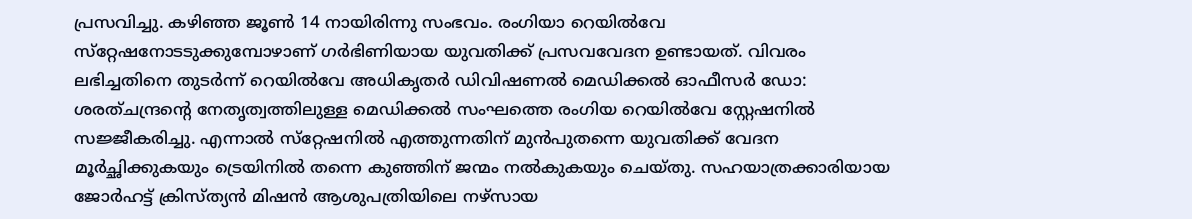പ്രസവിച്ചു. കഴിഞ്ഞ ജൂണ്‍ 14 നായിരിന്നു സംഭവം. രംഗിയാ റെയില്‍വേ സ്‌റ്റേഷനോടടുക്കുമ്പോഴാണ് ഗര്‍ഭിണിയായ യുവതിക്ക് പ്രസവവേദന ഉണ്ടായത്. വിവരം ലഭിച്ചതിനെ തുടർന്ന് റെയില്‍വേ അധികൃതര്‍ ഡിവിഷണല്‍ മെഡിക്കല്‍ ഓഫീസര്‍ ഡോ: ശരത്ചന്ദ്രന്റെ നേതൃത്വത്തിലുള്ള മെഡിക്കല്‍ സംഘത്തെ രംഗിയ റെയില്‍വേ സ്റ്റേഷനില്‍ സജ്ജീകരിച്ചു. എന്നാല്‍ സ്‌റ്റേഷനില്‍ എത്തുന്നതിന് മുന്‍പുതന്നെ യുവതിക്ക് വേദന മൂര്‍ച്ഛിക്കുകയും ട്രെയിനില്‍ തന്നെ കുഞ്ഞിന് ജന്മം നല്‍കുകയും ചെയ്തു. സഹയാത്രക്കാരിയായ ജോര്‍ഹട്ട് ക്രിസ്ത്യന്‍ മിഷന്‍ ആശുപത്രിയിലെ നഴ്‌സായ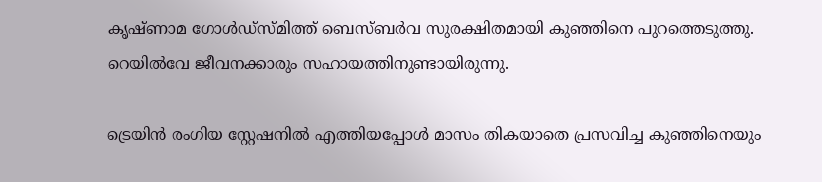കൃഷ്ണാമ ഗോള്‍ഡ്‌സ്മിത്ത് ബെസ്ബര്‍വ സുരക്ഷിതമായി കുഞ്ഞിനെ പുറത്തെടുത്തു. റെയില്‍വേ ജീവനക്കാരും സഹായത്തിനുണ്ടായിരുന്നു.

ട്രെയിന്‍ രംഗിയ സ്റ്റേഷനില്‍ എത്തിയപ്പോള്‍ മാസം തികയാതെ പ്രസവിച്ച കുഞ്ഞിനെയും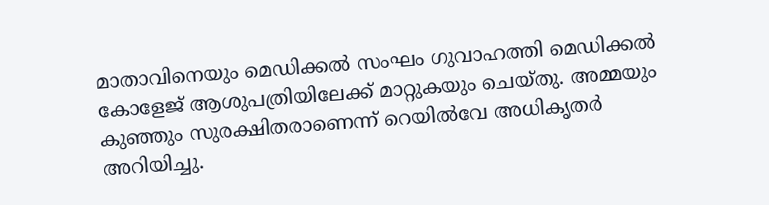മാതാവിനെയും മെഡിക്കല്‍ സംഘം ഗുവാഹത്തി മെഡിക്കല്‍ കോളേജ് ആശുപത്രിയിലേക്ക് മാറ്റുകയും ചെയ്തു. അമ്മയും കുഞ്ഞും സുരക്ഷിതരാണെന്ന് റെയില്‍വേ അധികൃതര്‍ അറിയിച്ചു.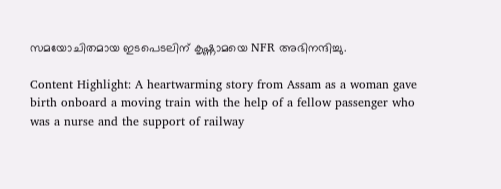സമയോചിതമായ ഇടപെടലിന് കൃഷ്ണാമയെ NFR അഭിനന്ദിച്ചു.

Content Highlight: A heartwarming story from Assam as a woman gave birth onboard a moving train with the help of a fellow passenger who was a nurse and the support of railway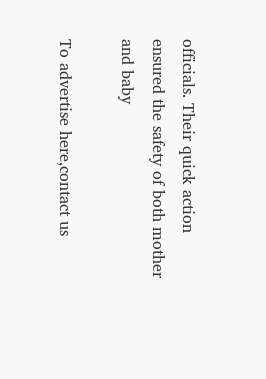officials. Their quick action ensured the safety of both mother and baby

To advertise here,contact us